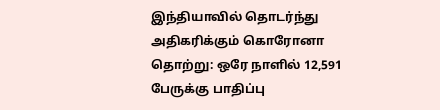இந்தியாவில் தொடர்ந்து அதிகரிக்கும் கொரோனா தொற்று: ஒரே நாளில் 12,591 பேருக்கு பாதிப்பு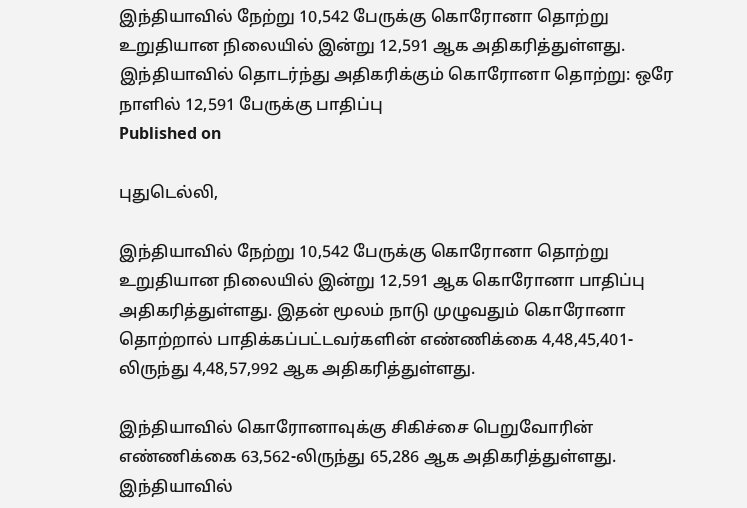இந்தியாவில் நேற்று 10,542 பேருக்கு கொரோனா தொற்று உறுதியான நிலையில் இன்று 12,591 ஆக அதிகரித்துள்ளது.
இந்தியாவில் தொடர்ந்து அதிகரிக்கும் கொரோனா தொற்று: ஒரே நாளில் 12,591 பேருக்கு பாதிப்பு
Published on

புதுடெல்லி,

இந்தியாவில் நேற்று 10,542 பேருக்கு கொரோனா தொற்று உறுதியான நிலையில் இன்று 12,591 ஆக கொரோனா பாதிப்பு அதிகரித்துள்ளது. இதன் மூலம் நாடு முழுவதும் கொரோனா தொற்றால் பாதிக்கப்பட்டவர்களின் எண்ணிக்கை 4,48,45,401-லிருந்து 4,48,57,992 ஆக அதிகரித்துள்ளது.

இந்தியாவில் கொரோனாவுக்கு சிகிச்சை பெறுவோரின் எண்ணிக்கை 63,562-லிருந்து 65,286 ஆக அதிகரித்துள்ளது. இந்தியாவில்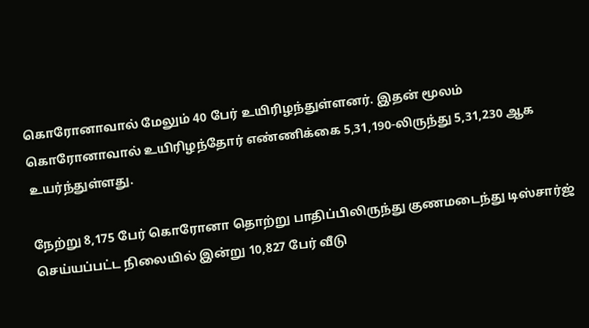கொரோனாவால் மேலும் 40 பேர் உயிரிழந்துள்ளனர். இதன் மூலம் கொரோனாவால் உயிரிழந்தோர் எண்ணிக்கை 5,31,190-லிருந்து 5,31,230 ஆக உயர்ந்துள்ளது.

நேற்று 8,175 பேர் கொரோனா தொற்று பாதிப்பிலிருந்து குணமடைந்து டிஸ்சார்ஜ் செய்யப்பட்ட நிலையில் இன்று 10,827 பேர் வீடு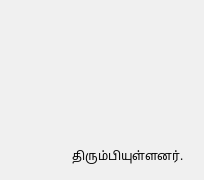திரும்பியுள்ளனர்.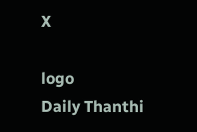X

logo
Daily Thanthi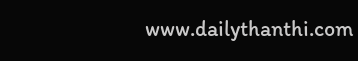www.dailythanthi.com